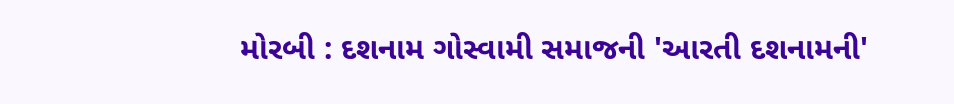મોરબી : દશનામ ગોસ્વામી સમાજની 'આરતી દશનામની'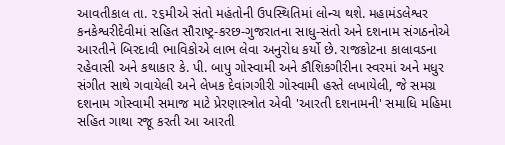આવતીકાલ તા. ૨૬મીએ સંતો મહંતોની ઉપસ્થિતિમાં લોન્ચ થશે. મહામંડલેશ્વર કનકેશ્વરીદેવીમાં સહિત સૌરાષ્ટ્ર-કરછ-ગુજરાતના સાધુ-સંતો અને દશનામ સંગઠનોએ આરતીને બિરદાવી ભાવિકોએ લાભ લેવા અનુરોધ કર્યો છે. રાજકોટના કાલાવડના રહેવાસી અને કથાકાર કે. પી. બાપુ ગોસ્વામી અને કૌશિકગીરીના સ્વરમાં અને મધુર સંગીત સાથે ગવાયેલી અને લેખક દેવાંગગીરી ગોસ્વામી હસ્તે લખાયેલી, જે સમગ્ર દશનામ ગોસ્વામી સમાજ માટે પ્રેરણાસ્ત્રોત એવી 'આરતી દશનામની' સમાધિ મહિમા સહિત ગાથા રજૂ કરતી આ આરતી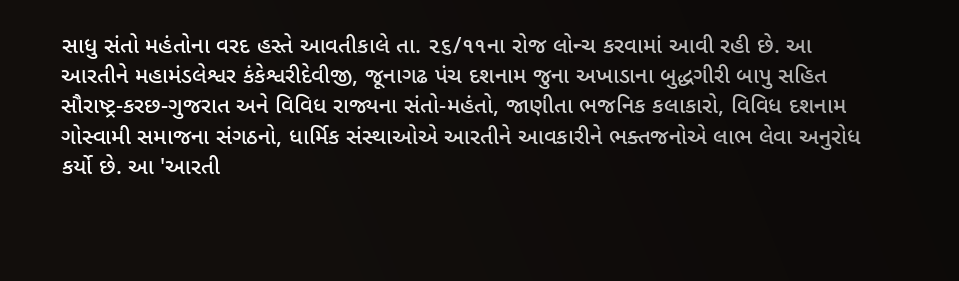સાધુ સંતો મહંતોના વરદ હસ્તે આવતીકાલે તા. ૨૬/૧૧ના રોજ લોન્ચ કરવામાં આવી રહી છે. આ આરતીને મહામંડલેશ્વર કંકેશ્વરીદેવીજી, જૂનાગઢ પંચ દશનામ જુના અખાડાના બુદ્ધગીરી બાપુ સહિત સૌરાષ્ટ્ર-કરછ-ગુજરાત અને વિવિધ રાજ્યના સંતો-મહંતો, જાણીતા ભજનિક કલાકારો, વિવિધ દશનામ ગોસ્વામી સમાજના સંગઠનો, ધાર્મિક સંસ્થાઓએ આરતીને આવકારીને ભક્તજનોએ લાભ લેવા અનુરોધ કર્યો છે. આ 'આરતી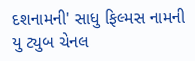દશનામની' સાધુ ફિલ્મસ નામની યુ ટ્યુબ ચેનલ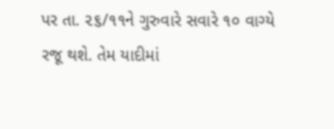પર તા. ૨૬/૧૧ને ગુરુવારે સવારે ૧૦ વાગ્યે રજૂ થશે. તેમ યાદીમાં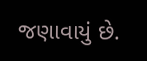જણાવાયું છે.